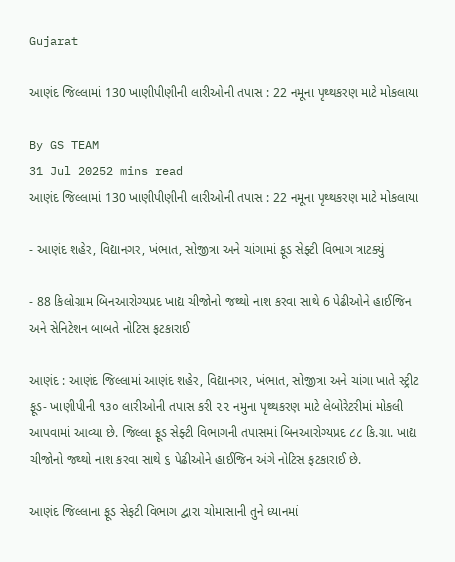Gujarat

આણંદ જિલ્લામાં 130 ખાણીપીણીની લારીઓની તપાસ : 22 નમૂના પૃથ્થકરણ માટે મોકલાયા

By GS TEAM
31 Jul 20252 mins read
આણંદ જિલ્લામાં 130 ખાણીપીણીની લારીઓની તપાસ : 22 નમૂના પૃથ્થકરણ માટે મોકલાયા

- આણંદ શહેર, વિદ્યાનગર, ખંભાત, સોજીત્રા અને ચાંગામાં ફૂડ સેફ્ટી વિભાગ ત્રાટક્યું

- 88 કિલોગ્રામ બિનઆરોગ્યપ્રદ ખાદ્ય ચીજોનો જથ્થો નાશ કરવા સાથે 6 પેઢીઓને હાઈજિન અને સેનિટેશન બાબતે નોટિસ ફટકારાઈ

આણંદ : આણંદ જિલ્લામાં આણંદ શહેર, વિદ્યાનગર, ખંભાત, સોજીત્રા અને ચાંગા ખાતે સ્ટ્રીટ ફૂડ- ખાણીપીની ૧૩૦ લારીઓની તપાસ કરી ૨૨ નમુના પૃથ્થકરણ માટે લેબોરેટરીમાં મોકલી આપવામાં આવ્યા છે. જિલ્લા ફૂડ સેફ્ટી વિભાગની તપાસમાં બિનઆરોગ્યપ્રદ ૮૮ કિ.ગ્રા. ખાદ્ય ચીજોનો જથ્થો નાશ કરવા સાથે ૬ પેઢીઓને હાઈજિન અંગે નોટિસ ફટકારાઈ છે.

આણંદ જિલ્લાના ફૂડ સેફટી વિભાગ દ્વારા ચોમાસાની તુને ધ્યાનમાં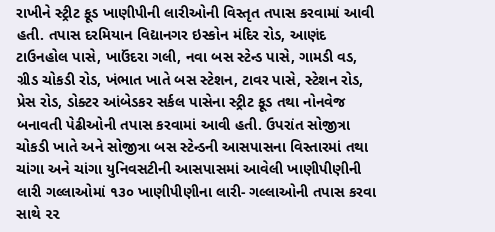રાખીને સ્ટ્રીટ ફૂડ ખાણીપીની લારીઓની વિસ્તૃત તપાસ કરવામાં આવી હતી. તપાસ દરમિયાન વિદ્યાનગર ઇસ્કોન મંદિર રોડ, આણંદ ટાઉનહોલ પાસે, ખાઉંદરા ગલી, નવા બસ સ્ટેન્ડ પાસે, ગામડી વડ, ગ્રીડ ચોકડી રોડ, ખંભાત ખાતે બસ સ્ટેશન, ટાવર પાસે, સ્ટેશન રોડ, પ્રેસ રોડ, ડોક્ટર આંબેડકર સર્કલ પાસેના સ્ટ્રીટ ફૂડ તથા નોનવેજ બનાવતી પેઢીઓની તપાસ કરવામાં આવી હતી. ઉપરાંત સોજીત્રા ચોકડી ખાતે અને સોજીત્રા બસ સ્ટેન્ડની આસપાસના વિસ્તારમાં તથા ચાંગા અને ચાંગા યુનિવસટીની આસપાસમાં આવેલી ખાણીપીણીની લારી ગલ્લાઓમાં ૧૩૦ ખાણીપીણીના લારી- ગલ્લાઓની તપાસ કરવા સાથે ૨૨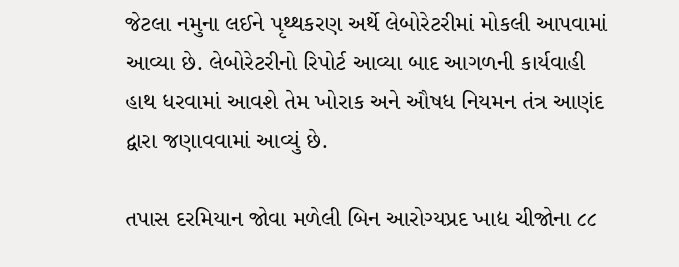જેટલા નમુના લઈને પૃથ્થકરણ અર્થે લેબોરેટરીમાં મોકલી આપવામાં આવ્યા છે. લેબોરેટરીનો રિપોર્ટ આવ્યા બાદ આગળની કાર્યવાહી હાથ ધરવામાં આવશે તેમ ખોરાક અને ઔષધ નિયમન તંત્ર આણંદ દ્વારા જણાવવામાં આવ્યું છે.

તપાસ દરમિયાન જોવા મળેલી બિન આરોગ્યપ્રદ ખાદ્ય ચીજોના ૮૮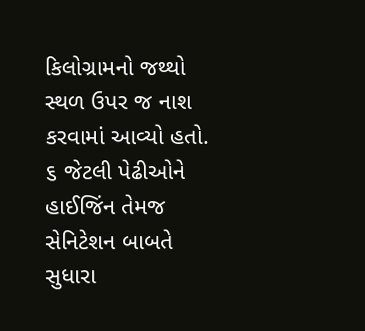કિલોગ્રામનો જથ્થો સ્થળ ઉપર જ નાશ કરવામાં આવ્યો હતો. ૬ જેટલી પેઢીઓને હાઈજિંન તેમજ સેનિટેશન બાબતે સુધારા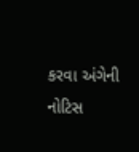કરવા અંગેની નોટિસ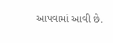આપવામાં આવી છે.